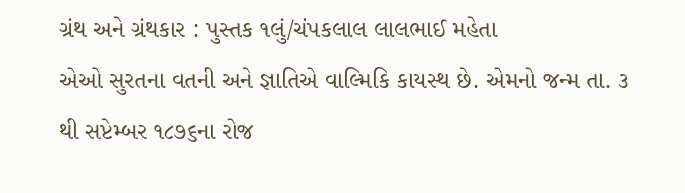ગ્રંથ અને ગ્રંથકાર : પુસ્તક ૧લું/ચંપકલાલ લાલભાઈ મહેતા
એઓ સુરતના વતની અને જ્ઞાતિએ વાલ્મિકિ કાયસ્થ છે. એમનો જન્મ તા. ૩ થી સપ્ટેમ્બર ૧૮૭૬ના રોજ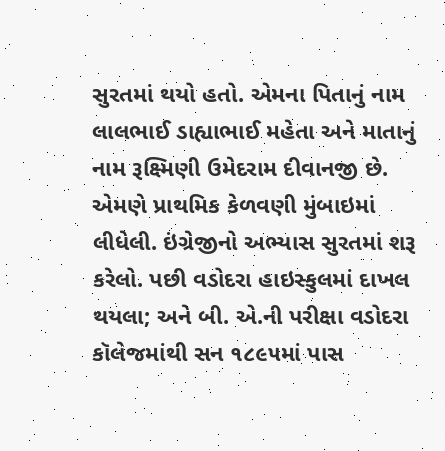સુરતમાં થયો હતો. એમના પિતાનું નામ લાલભાઈ ડાહ્યાભાઈ મહેતા અને માતાનું નામ રૂક્ષ્મિણી ઉમેદરામ દીવાનજી છે.
એમણે પ્રાથમિક કેળવણી મુંબાઇમાં લીધેલી. ઇંગ્રેજીનો અભ્યાસ સુરતમાં શરૂ કરેલો. પછી વડોદરા હાઇસ્કુલમાં દાખલ થયલા; અને બી. એ.ની પરીક્ષા વડોદરા કૉલેજમાંથી સન ૧૮૯૫માં પાસ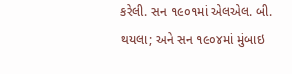કરેલી. સન ૧૯૦૧માં એલએલ. બી. થયલા; અને સન ૧૯૦૪માં મુંબાઇ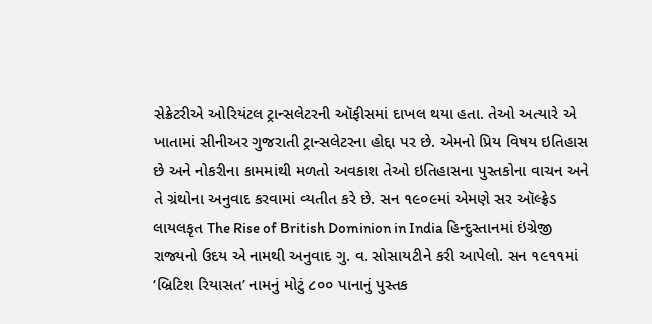સેક્રેટરીએ ઓરિયંટલ ટ્રાન્સલેટરની ઑફીસમાં દાખલ થયા હતા. તેઓ અત્યારે એ ખાતામાં સીનીઅર ગુજરાતી ટ્રાન્સલેટરના હોદ્દા પર છે. એમનો પ્રિય વિષય ઇતિહાસ છે અને નોકરીના કામમાંથી મળતો અવકાશ તેઓ ઇતિહાસના પુસ્તકોના વાચન અને તે ગ્રંથોના અનુવાદ કરવામાં વ્યતીત કરે છે. સન ૧૯૦૯માં એમણે સર ઑલ્ફ્રેડ લાયલકૃત The Rise of British Dominion in India હિન્દુસ્તાનમાં ઇંગ્રેજી રાજ્યનો ઉદય એ નામથી અનુવાદ ગુ. વ. સોસાયટીને કરી આપેલો. સન ૧૯૧૧માં ‘બ્રિટિશ રિયાસત’ નામનું મોટું ૮૦૦ પાનાનું પુસ્તક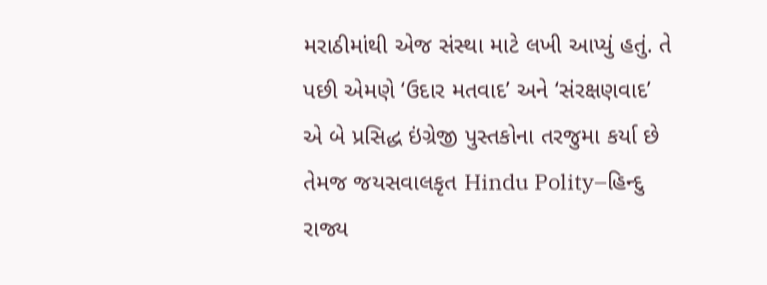મરાઠીમાંથી એજ સંસ્થા માટે લખી આપ્યું હતું. તે પછી એમણે ‘ઉદાર મતવાદ’ અને ‘સંરક્ષણવાદ’ એ બે પ્રસિદ્ધ ઇંગ્રેજી પુસ્તકોના તરજુમા કર્યા છે તેમજ જયસવાલકૃત Hindu Polity–હિન્દુ રાજ્ય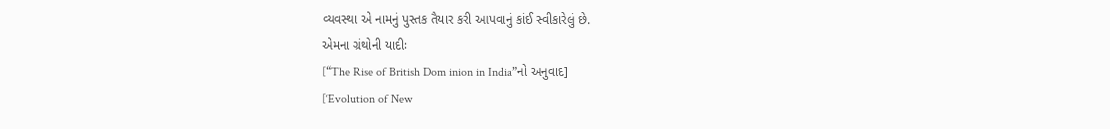વ્યવસ્થા એ નામનું પુસ્તક તૈયાર કરી આપવાનું કાંઈ સ્વીકારેલું છે.
એમના ગ્રંથોની યાદીઃ
[“The Rise of British Dom inion in India”નો અનુવાદ]
[‘Evolution of New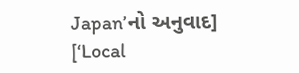Japan’નો અનુવાદ]
[‘Local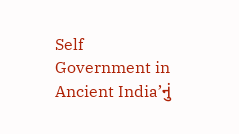Self Government in Ancient India’નું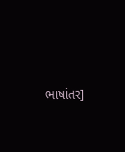ભાષાંતર]